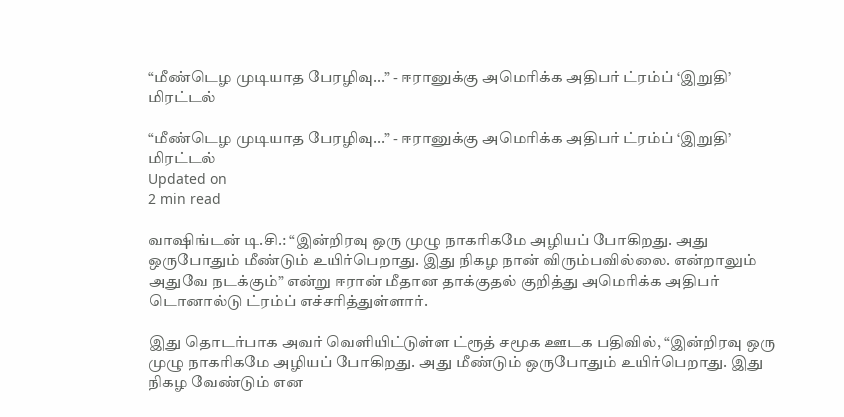“மீண்டெழ முடியாத பேரழிவு...” - ஈரானுக்கு அமெரிக்க அதிபர் ட்ரம்ப் ‘இறுதி’ மிரட்டல்

“மீண்டெழ முடியாத பேரழிவு...” - ஈரானுக்கு அமெரிக்க அதிபர் ட்ரம்ப் ‘இறுதி’ மிரட்டல்
Updated on
2 min read

வாஷிங்டன் டி.சி.: “இன்றிரவு ஒரு முழு நாகரிகமே அழியப் போகிறது. அது ஒருபோதும் மீண்டும் உயிர்பெறாது. இது நிகழ நான் விரும்பவில்லை. என்றாலும் அதுவே நடக்கும்” என்று ஈரான் மீதான தாக்குதல் குறித்து அமெரிக்க அதிபர் டொனால்டு ட்ரம்ப் எச்சரித்துள்ளார்.

இது தொடர்பாக அவர் வெளியிட்டுள்ள ட்ரூத் சமூக ஊடக பதிவில், “இன்றிரவு ஒரு முழு நாகரிகமே அழியப் போகிறது. அது மீண்டும் ஒருபோதும் உயிர்பெறாது. இது நிகழ வேண்டும் என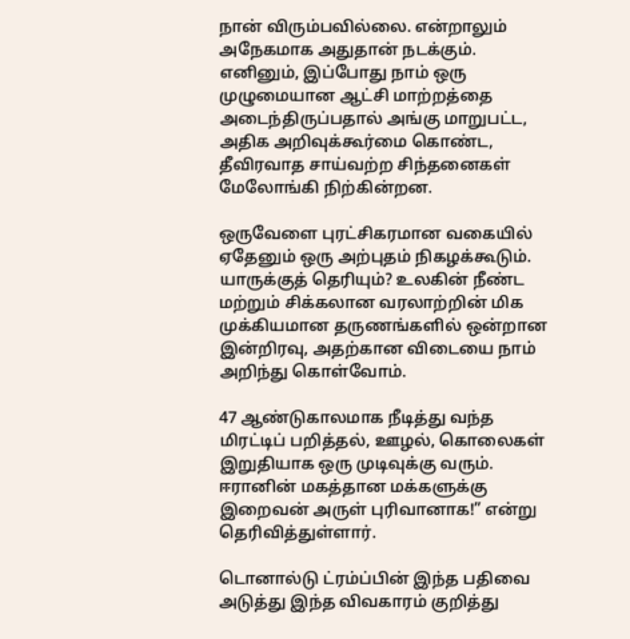நான் விரும்பவில்லை. என்றாலும் அநேகமாக அதுதான் நடக்கும். எனினும், இப்போது நாம் ஒரு முழுமையான ஆட்சி மாற்றத்தை அடைந்திருப்பதால் அங்கு மாறுபட்ட, அதிக அறிவுக்கூர்மை கொண்ட, தீவிரவாத சாய்வற்ற சிந்தனைகள் மேலோங்கி நிற்கின்றன.

ஒருவேளை புரட்சிகரமான வகையில் ஏதேனும் ஒரு அற்புதம் நிகழக்கூடும். யாருக்குத் தெரியும்? உலகின் நீண்ட மற்றும் சிக்கலான வரலாற்றின் மிக முக்கியமான தருணங்களில் ஒன்றான இன்றிரவு, அதற்கான விடையை நாம் அறிந்து கொள்வோம்.

47 ஆண்டுகாலமாக நீடித்து வந்த மிரட்டிப் பறித்தல், ஊழல், கொலைகள் இறுதியாக ஒரு முடிவுக்கு வரும். ஈரானின் மகத்தான மக்களுக்கு இறைவன் அருள் புரிவானாக!” என்று தெரிவித்துள்ளார்.

டொனால்டு ட்ரம்ப்பின் இந்த பதிவை அடுத்து இந்த விவகாரம் குறித்து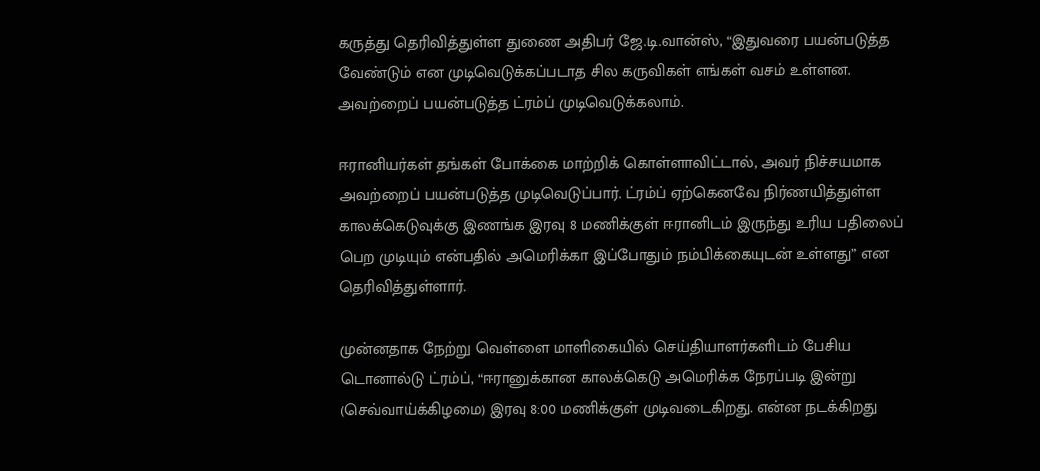கருத்து தெரிவித்துள்ள துணை அதிபர் ஜே.டி.வான்ஸ், “இதுவரை பயன்படுத்த வேண்டும் என முடிவெடுக்கப்படாத சில கருவிகள் எங்கள் வசம் உள்ளன. அவற்றைப் பயன்படுத்த ட்ரம்ப் முடிவெடுக்கலாம்.

ஈரானியர்கள் தங்கள் போக்கை மாற்றிக் கொள்ளாவிட்டால், அவர் நிச்சயமாக அவற்றைப் பயன்படுத்த முடிவெடுப்பார். ட்ரம்ப் ஏற்கெனவே நிர்ணயித்துள்ள காலக்கெடுவுக்கு இணங்க இரவு 8 மணிக்குள் ஈரானிடம் இருந்து உரிய பதிலைப் பெற முடியும் என்பதில் அமெரிக்கா இப்போதும் நம்பிக்கையுடன் உள்ளது” என தெரிவித்துள்ளார்.

முன்னதாக நேற்று வெள்ளை மாளிகையில் செய்தியாளர்களிடம் பேசிய டொனால்டு ட்ரம்ப், “ஈரானுக்கான காலக்கெடு அமெரிக்க நேரப்படி இன்று (செவ்வாய்க்கிழமை) இரவு 8:00 மணிக்குள் முடிவடைகிறது. என்ன நடக்கிறது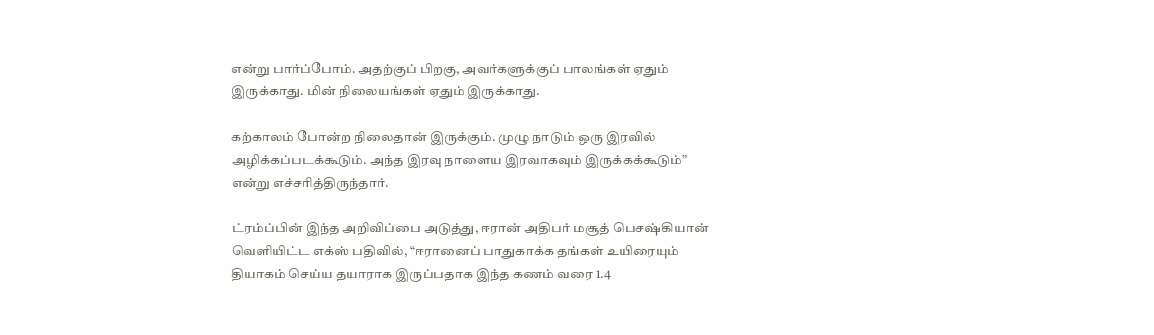என்று பார்ப்போம். அதற்குப் பிறகு, அவர்களுக்குப் பாலங்கள் ஏதும் இருக்காது. மின் நிலையங்கள் ஏதும் இருக்காது.

கற்காலம் போன்ற நிலைதான் இருக்கும். முழு நாடும் ஒரு இரவில் அழிக்கப்படக்கூடும். அந்த இரவு நாளைய இரவாகவும் இருக்கக்கூடும்” என்று எச்சரித்திருந்தார்.

ட்ரம்ப்பின் இந்த அறிவிப்பை அடுத்து, ஈரான் அதிபர் மசூத் பெசஷ்கியான் வெளியிட்ட எக்ஸ் பதிவில், “ஈரானைப் பாதுகாக்க தங்கள் உயிரையும் தியாகம் செய்ய தயாராக இருப்பதாக இந்த கணம் வரை 1.4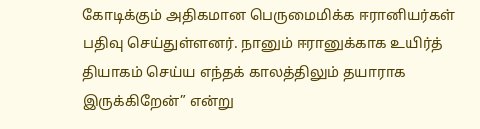கோடிக்கும் அதிகமான பெருமைமிக்க ஈரானியர்கள் பதிவு செய்துள்ளனர். நானும் ஈரானுக்காக உயிர்த் தியாகம் செய்ய எந்தக் காலத்திலும் தயாராக இருக்கிறேன்” என்று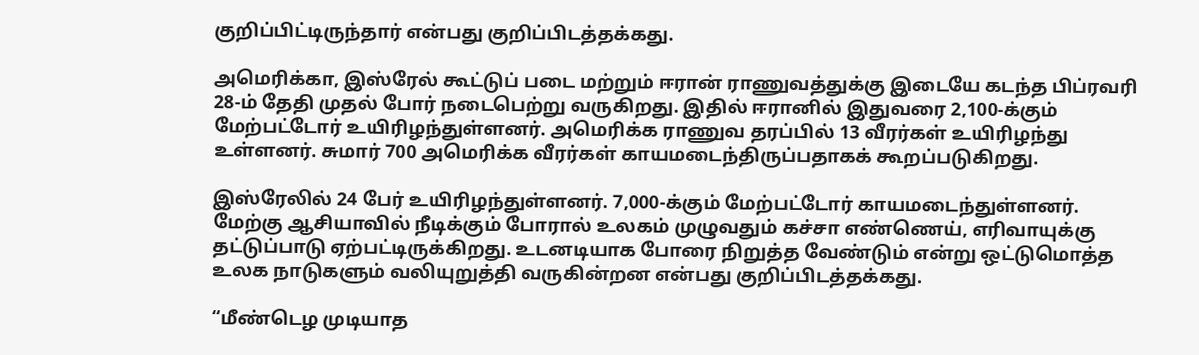குறிப்பிட்டிருந்தார் என்பது குறிப்பிடத்தக்கது.

அமெரிக்கா, இஸ்ரேல் கூட்டுப் படை மற்றும் ஈரான் ராணுவத்துக்கு இடையே கடந்த பிப்ரவரி 28-ம் தேதி முதல் போர் நடைபெற்று வருகிறது. இதில் ஈரானில் இதுவரை 2,100-க்கும் மேற்பட்டோர் உயிரிழந்துள்ளனர். அமெரிக்க ராணுவ தரப்பில் 13 வீரர்கள் உயிரிழந்து உள்ளனர். சுமார் 700 அமெரிக்க வீரர்கள் காயமடைந்திருப்பதாகக் கூறப்படுகிறது.

இஸ்ரேலில் 24 பேர் உயிரிழந்துள்ளனர். 7,000-க்கும் மேற்பட்டோர் காயமடைந்துள்ளனர். மேற்கு ஆசியாவில் நீடிக்கும் போரால் உலகம் முழுவதும் கச்சா எண்ணெய், எரிவாயுக்கு தட்டுப்பாடு ஏற்பட்டிருக்கிறது. உடனடியாக போரை நிறுத்த வேண்டும் என்று ஒட்டுமொத்த உலக நாடுகளும் வலியுறுத்தி வருகின்றன என்பது குறிப்பிடத்தக்கது.

“மீண்டெழ முடியாத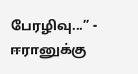பேரழிவு...” - ஈரானுக்கு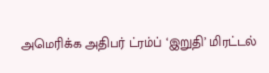அமெரிக்க அதிபர் ட்ரம்ப் ‘இறுதி’ மிரட்டல்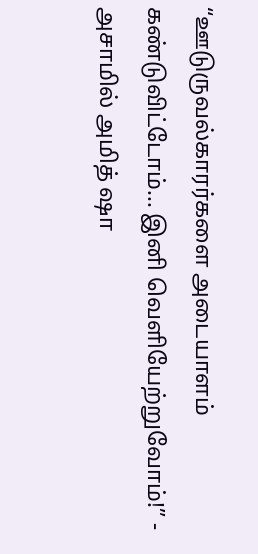“ஊடுருவல்காரர்களை அடையாளம் கண்டுவிட்டோம்... இனி வெளியேற்றுவோம்!” - அசாமில் அமித் ஷா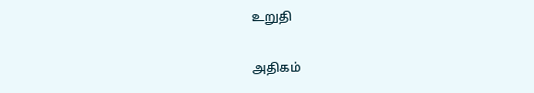உறுதி

அதிகம்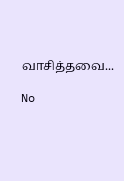வாசித்தவை...

No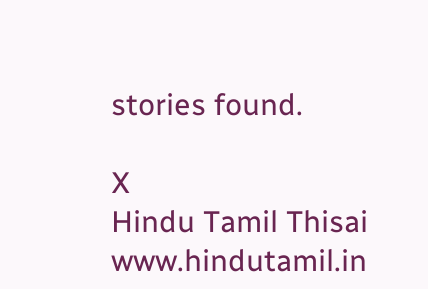stories found.

X
Hindu Tamil Thisai
www.hindutamil.in